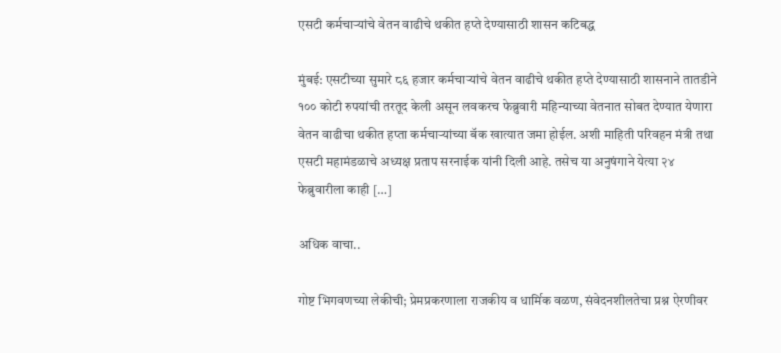एसटी कर्मचाऱ्यांचे वेतन वाढीचे थकीत हप्ते देण्यासाठी शासन कटिबद्ध

मुंबई: एसटीच्या सुमारे ८६ हजार कर्मचाऱ्यांचे वेतन वाढीचे थकीत हप्ते देण्यासाठी शासनाने तातडीने १०० कोटी रुपयांची तरतूद केली असून लवकरच फेब्रुवारी महिन्याच्या वेतनात सोबत देण्यात येणारा वेतन वाढीचा थकीत हप्ता कर्मचाऱ्यांच्या बॅक खात्यात जमा होईल. अशी माहिती परिवहन मंत्री तथा एसटी महामंडळाचे अध्यक्ष प्रताप सरनाईक यांनी दिली आहे. तसेच या अनुषंगाने येत्या २४ फेब्रुवारीला काही […]

अधिक वाचा..

गोष्ट भिगवणच्या लेकीची; प्रेमप्रकरणाला राजकीय व धार्मिक वळण, संवेदनशीलतेचा प्रश्न ऐरणीवर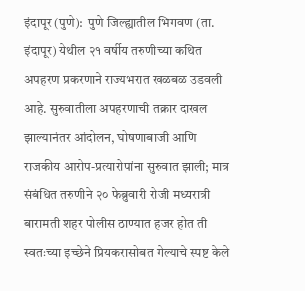इंदापूर (पुणे):  पुणे जिल्ह्यातील भिगवण (ता. इंदापूर) येथील २१ वर्षीय तरुणीच्या कथित अपहरण प्रकरणाने राज्यभरात खळबळ उडवली आहे. सुरुवातीला अपहरणाची तक्रार दाखल झाल्यानंतर आंदोलन, घोषणाबाजी आणि राजकीय आरोप-प्रत्यारोपांना सुरुवात झाली; मात्र संबंधित तरुणीने २० फेब्रुवारी रोजी मध्यरात्री बारामती शहर पोलीस ठाण्यात हजर होत ती स्वतःच्या इच्छेने प्रियकरासोबत गेल्याचे स्पष्ट केले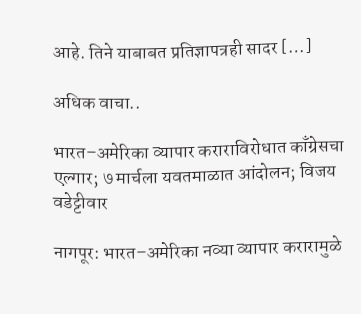आहे. तिने याबाबत प्रतिज्ञापत्रही सादर […]

अधिक वाचा..

भारत–अमेरिका व्यापार कराराविरोधात काँग्रेसचा एल्गार; ७ मार्चला यवतमाळात आंदोलन; विजय वडेट्टीवार

नागपूर: भारत–अमेरिका नव्या व्यापार करारामुळे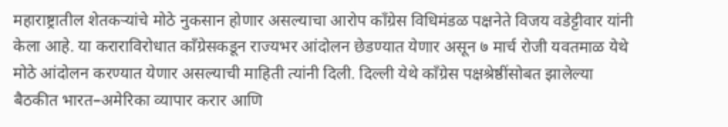महाराष्ट्रातील शेतकऱ्यांचे मोठे नुकसान होणार असल्याचा आरोप काँग्रेस विधिमंडळ पक्षनेते विजय वडेट्टीवार यांनी केला आहे. या कराराविरोधात काँग्रेसकडून राज्यभर आंदोलन छेडण्यात येणार असून ७ मार्च रोजी यवतमाळ येथे मोठे आंदोलन करण्यात येणार असल्याची माहिती त्यांनी दिली. दिल्ली येथे काँग्रेस पक्षश्रेष्ठींसोबत झालेल्या बैठकीत भारत–अमेरिका व्यापार करार आणि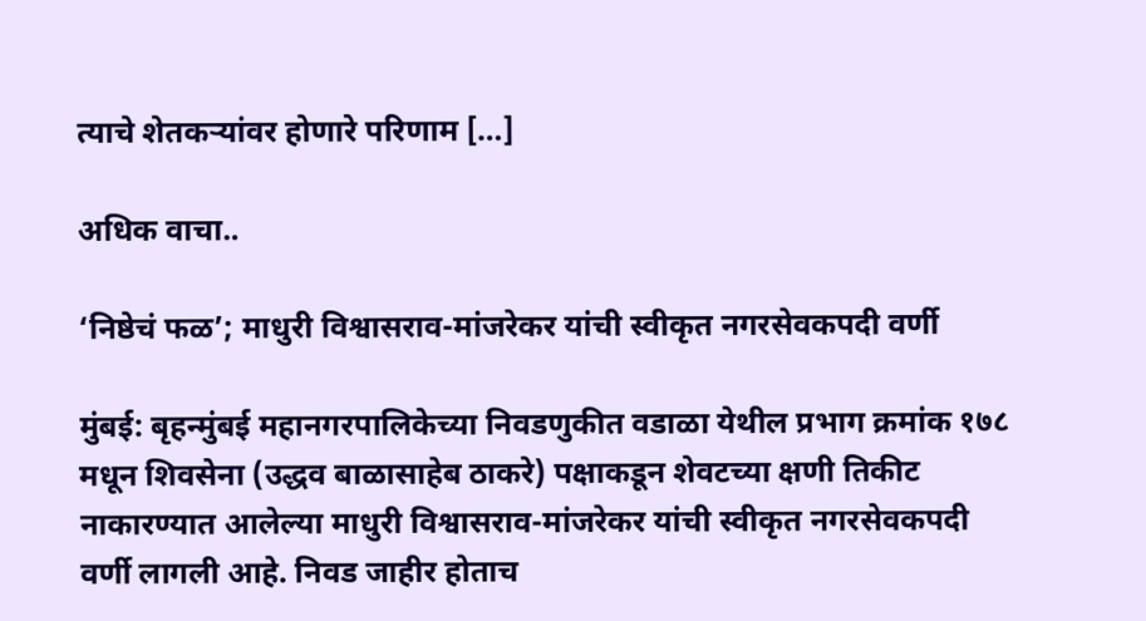त्याचे शेतकऱ्यांवर होणारे परिणाम […]

अधिक वाचा..

‘निष्ठेचं फळ’; माधुरी विश्वासराव-मांजरेकर यांची स्वीकृत नगरसेवकपदी वर्णी

मुंबई: बृहन्मुंबई महानगरपालिकेच्या निवडणुकीत वडाळा येथील प्रभाग क्रमांक १७८ मधून शिवसेना (उद्धव बाळासाहेब ठाकरे) पक्षाकडून शेवटच्या क्षणी तिकीट नाकारण्यात आलेल्या माधुरी विश्वासराव-मांजरेकर यांची स्वीकृत नगरसेवकपदी वर्णी लागली आहे. निवड जाहीर होताच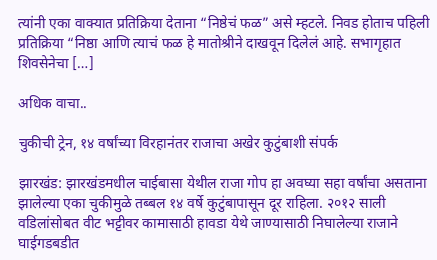त्यांनी एका वाक्यात प्रतिक्रिया देताना “निष्ठेचं फळ” असे म्हटले. निवड होताच पहिली प्रतिक्रिया “निष्ठा आणि त्याचं फळ हे मातोश्रीने दाखवून दिलेलं आहे. सभागृहात शिवसेनेचा […]

अधिक वाचा..

चुकीची ट्रेन, १४ वर्षांच्या विरहानंतर राजाचा अखेर कुटुंबाशी संपर्क

झारखंड: झारखंडमधील चाईबासा येथील राजा गोप हा अवघ्या सहा वर्षांचा असताना झालेल्या एका चुकीमुळे तब्बल १४ वर्षे कुटुंबापासून दूर राहिला. २०१२ साली वडिलांसोबत वीट भट्टीवर कामासाठी हावडा येथे जाण्यासाठी निघालेल्या राजाने घाईगडबडीत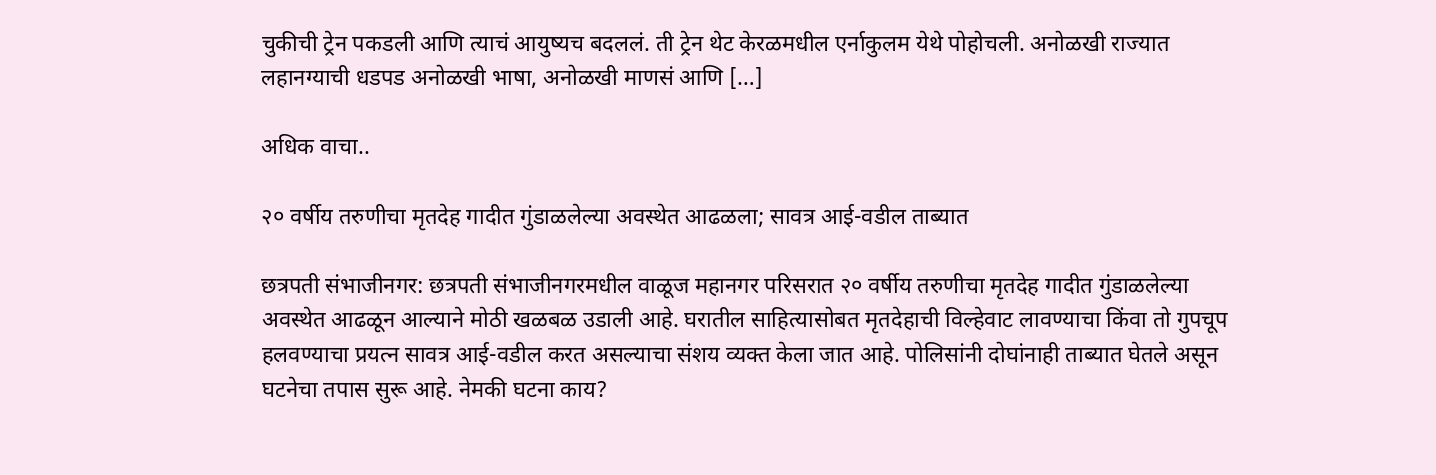चुकीची ट्रेन पकडली आणि त्याचं आयुष्यच बदललं. ती ट्रेन थेट केरळमधील एर्नाकुलम येथे पोहोचली. अनोळखी राज्यात लहानग्याची धडपड अनोळखी भाषा, अनोळखी माणसं आणि […]

अधिक वाचा..

२० वर्षीय तरुणीचा मृतदेह गादीत गुंडाळलेल्या अवस्थेत आढळला; सावत्र आई-वडील ताब्यात

छत्रपती संभाजीनगर: छत्रपती संभाजीनगरमधील वाळूज महानगर परिसरात २० वर्षीय तरुणीचा मृतदेह गादीत गुंडाळलेल्या अवस्थेत आढळून आल्याने मोठी खळबळ उडाली आहे. घरातील साहित्यासोबत मृतदेहाची विल्हेवाट लावण्याचा किंवा तो गुपचूप हलवण्याचा प्रयत्न सावत्र आई-वडील करत असल्याचा संशय व्यक्त केला जात आहे. पोलिसांनी दोघांनाही ताब्यात घेतले असून घटनेचा तपास सुरू आहे. नेमकी घटना काय?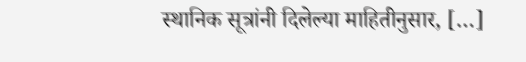स्थानिक सूत्रांनी दिलेल्या माहितीनुसार, […]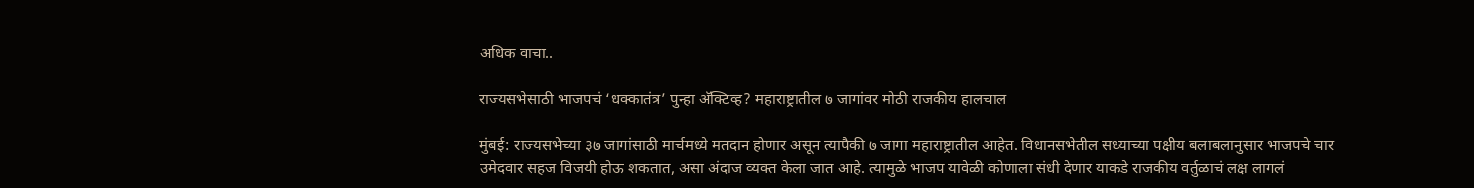अधिक वाचा..

राज्यसभेसाठी भाजपचं ‘धक्कातंत्र’ पुन्हा अ‍ॅक्टिव्ह? महाराष्ट्रातील ७ जागांवर मोठी राजकीय हालचाल

मुंबई: राज्यसभेच्या ३७ जागांसाठी मार्चमध्ये मतदान होणार असून त्यापैकी ७ जागा महाराष्ट्रातील आहेत. विधानसभेतील सध्याच्या पक्षीय बलाबलानुसार भाजपचे चार उमेदवार सहज विजयी होऊ शकतात, असा अंदाज व्यक्त केला जात आहे. त्यामुळे भाजप यावेळी कोणाला संधी देणार याकडे राजकीय वर्तुळाचं लक्ष लागलं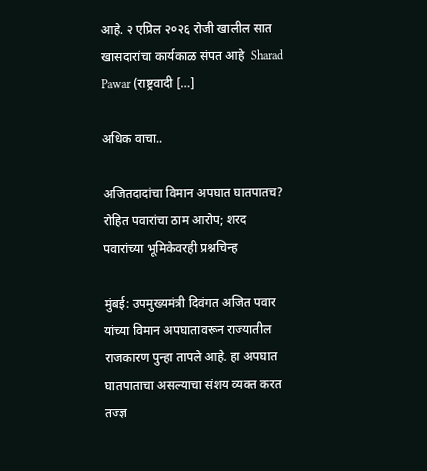आहे. २ एप्रिल २०२६ रोजी खालील सात खासदारांचा कार्यकाळ संपत आहे  Sharad Pawar (राष्ट्रवादी […]

अधिक वाचा..

अजितदादांचा विमान अपघात घातपातच? रोहित पवारांचा ठाम आरोप; शरद पवारांच्या भूमिकेवरही प्रश्नचिन्ह

मुंबई: उपमुख्यमंत्री दिवंगत अजित पवार यांच्या विमान अपघातावरून राज्यातील राजकारण पुन्हा तापले आहे. हा अपघात घातपाताचा असल्याचा संशय व्यक्त करत तज्ज्ञ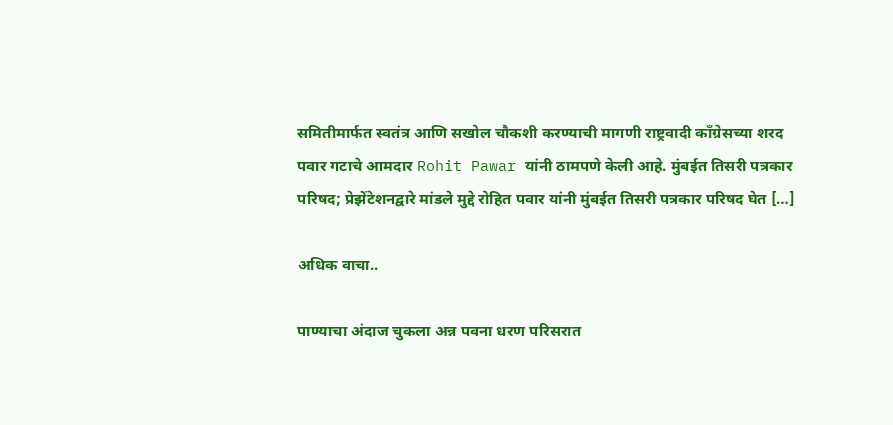समितीमार्फत स्वतंत्र आणि सखोल चौकशी करण्याची मागणी राष्ट्रवादी काँग्रेसच्या शरद पवार गटाचे आमदार Rohit Pawar यांनी ठामपणे केली आहे. मुंबईत तिसरी पत्रकार परिषद; प्रेझेंटेशनद्वारे मांडले मुद्दे रोहित पवार यांनी मुंबईत तिसरी पत्रकार परिषद घेत […]

अधिक वाचा..

पाण्याचा अंदाज चुकला अन्न पवना धरण परिसरात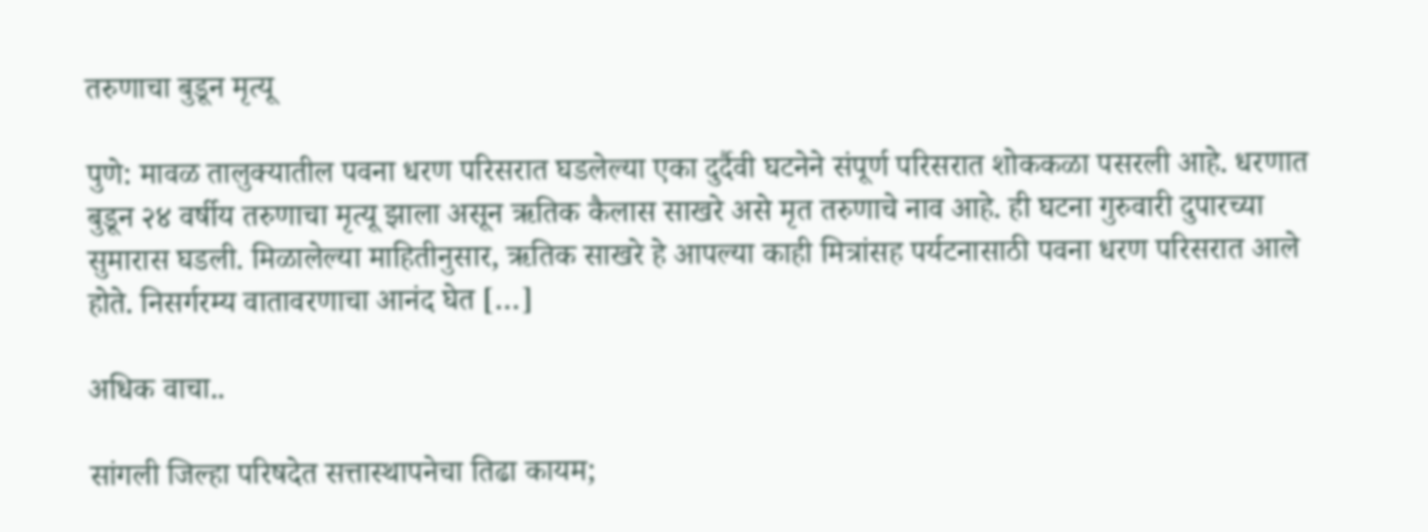तरुणाचा बुडून मृत्यू

पुणे: मावळ तालुक्यातील पवना धरण परिसरात घडलेल्या एका दुर्दैवी घटनेने संपूर्ण परिसरात शोककळा पसरली आहे. धरणात बुडून २४ वर्षीय तरुणाचा मृत्यू झाला असून ऋतिक कैलास साखरे असे मृत तरुणाचे नाव आहे. ही घटना गुरुवारी दुपारच्या सुमारास घडली. मिळालेल्या माहितीनुसार, ऋतिक साखरे हे आपल्या काही मित्रांसह पर्यटनासाठी पवना धरण परिसरात आले होते. निसर्गरम्य वातावरणाचा आनंद घेत […]

अधिक वाचा..

सांगली जिल्हा परिषदेत सत्तास्थापनेचा तिढा कायम;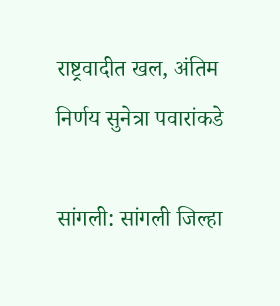राष्ट्रवादीत खल, अंतिम निर्णय सुनेत्रा पवारांकडे

सांगली: सांगली जिल्हा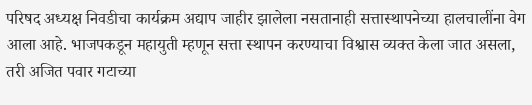परिषद अध्यक्ष निवडीचा कार्यक्रम अद्याप जाहीर झालेला नसतानाही सत्तास्थापनेच्या हालचालींना वेग आला आहे. भाजपकडून महायुती म्हणून सत्ता स्थापन करण्याचा विश्वास व्यक्त केला जात असला, तरी अजित पवार गटाच्या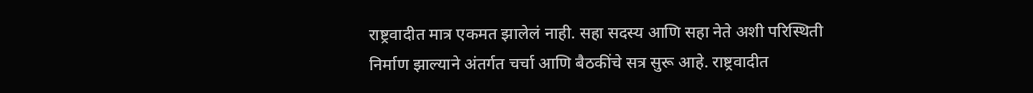राष्ट्रवादीत मात्र एकमत झालेलं नाही. सहा सदस्य आणि सहा नेते अशी परिस्थिती निर्माण झाल्याने अंतर्गत चर्चा आणि बैठकींचे सत्र सुरू आहे. राष्ट्रवादीत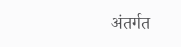अंतर्गत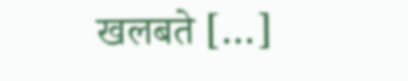खलबते […]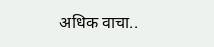अधिक वाचा..